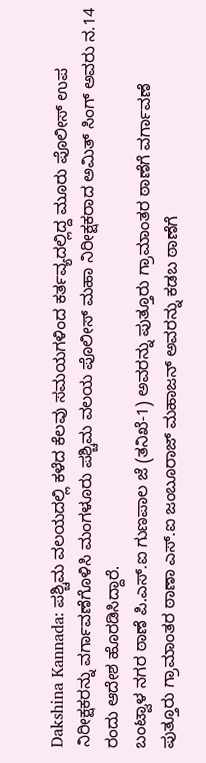Dakshina Kannada: ಪಶ್ಚಿಮ ವಲಯದಲ್ಲಿ ಕಳೆದ ಕೆಲವು ಸಮಯಗಳಿಂದ ಕರ್ತವ್ಯದಲ್ಲಿದ್ದ ಮೂರು ಪೊಲೀಸ್ ಉಪ ನಿರೀಕ್ಷಕರನ್ನು ವರ್ಗಾವಣೆಗೊಳಿಸಿ ಮಂಗಳೂರು ಪಶ್ಚಿಮ ವಲಯ ಪೊಲೀಸ್ ಮಹಾ ನಿರೀಕ್ಷಕರಾದ ಅಮಿತ್ ಸಿಂಗ್ ಅವರು ನ.14 ರಂದು ಆದೇಶ ಹೊರಡಿಸಿದ್ದಾರೆ.
ಬಂಟ್ವಾಳ ನಗರ ಠಾಣೆ ಪಿ.ಎಸ್.ಐ ಗುಣಪಾಲ ಜೆ (ತನಿಖೆ-1) ಅವರನ್ನು ಪುತ್ತೂರು ಗ್ರಾಮಾಂತರ ಠಾಣೆಗೆ ವರ್ಗಾವಣೆ
ಪುತ್ತೂರು ಗ್ರಾಮಾಂತರ ಠಾಣಾ ಎಸ್.ಐ ಜಂಬೂರಾಜ್ ಮಹಾಜನ್ ಅವರನ್ನು ಕಡಬ ಠಾಣೆಗೆ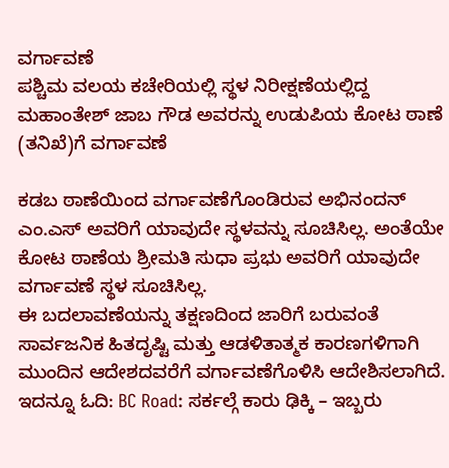ವರ್ಗಾವಣೆ
ಪಶ್ಚಿಮ ವಲಯ ಕಚೇರಿಯಲ್ಲಿ ಸ್ಥಳ ನಿರೀಕ್ಷಣೆಯಲ್ಲಿದ್ದ ಮಹಾಂತೇಶ್ ಜಾಬ ಗೌಡ ಅವರನ್ನು ಉಡುಪಿಯ ಕೋಟ ಠಾಣೆ (ತನಿಖೆ)ಗೆ ವರ್ಗಾವಣೆ

ಕಡಬ ಠಾಣೆಯಿಂದ ವರ್ಗಾವಣೆಗೊಂಡಿರುವ ಅಭಿನಂದನ್ ಎಂ.ಎಸ್ ಅವರಿಗೆ ಯಾವುದೇ ಸ್ಥಳವನ್ನು ಸೂಚಿಸಿಲ್ಲ. ಅಂತೆಯೇ ಕೋಟ ಠಾಣೆಯ ಶ್ರೀಮತಿ ಸುಧಾ ಪ್ರಭು ಅವರಿಗೆ ಯಾವುದೇ ವರ್ಗಾವಣೆ ಸ್ಥಳ ಸೂಚಿಸಿಲ್ಲ.
ಈ ಬದಲಾವಣೆಯನ್ನು ತಕ್ಷಣದಿಂದ ಜಾರಿಗೆ ಬರುವಂತೆ ಸಾರ್ವಜನಿಕ ಹಿತದೃಷ್ಟಿ ಮತ್ತು ಆಡಳಿತಾತ್ಮಕ ಕಾರಣಗಳಿಗಾಗಿ ಮುಂದಿನ ಆದೇಶದವರೆಗೆ ವರ್ಗಾವಣೆಗೊಳಿಸಿ ಆದೇಶಿಸಲಾಗಿದೆ.
ಇದನ್ನೂ ಓದಿ: BC Road: ಸರ್ಕಲ್ಗೆ ಕಾರು ಢಿಕ್ಕಿ – ಇಬ್ಬರು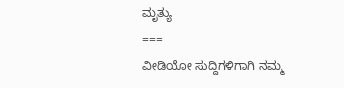ಮೃತ್ಯು
===
ವೀಡಿಯೋ ಸುದ್ದಿಗಳಿಗಾಗಿ ನಮ್ಮ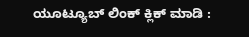ಯೂಟ್ಯೂಬ್ ಲಿಂಕ್ ಕ್ಲಿಕ್ ಮಾಡಿ :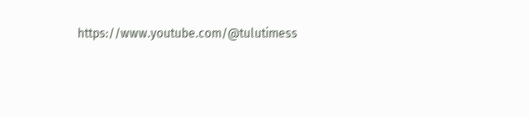https://www.youtube.com/@tulutimess